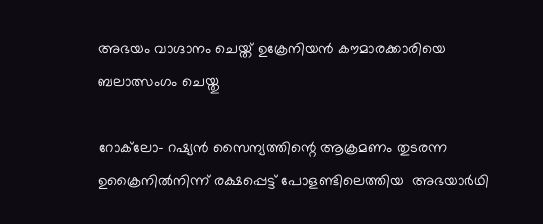അഭയം വാഗ്ദാനം ചെയ്ത് ഉക്രേനിയന്‍ കൗമാരക്കാരിയെ ബലാത്സംഗം ചെയ്തു

റോക്‌ലോ- റഷ്യന്‍ സൈന്യത്തിന്റെ ആക്രമണം തുടരന്ന ഉക്രൈനില്‍നിന്ന് രക്ഷപ്പെട്ട് പോളണ്ടിലെത്തിയ  അഭയാര്‍ഥി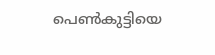പെണ്‍കുട്ടിയെ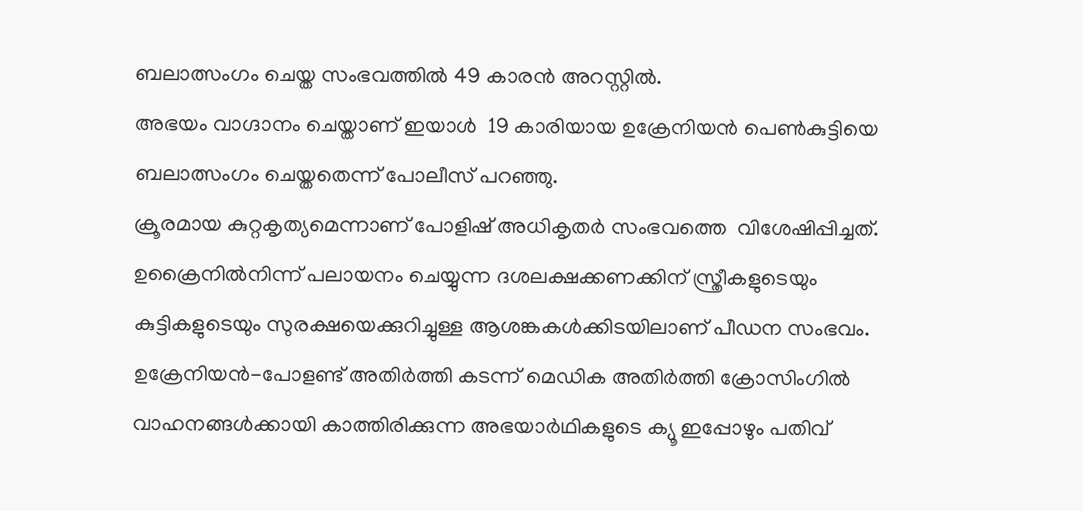ബലാത്സംഗം ചെയ്ത സംഭവത്തില്‍ 49 കാരന്‍ അറസ്റ്റില്‍.
അഭയം വാഗ്ദാനം ചെയ്താണ് ഇയാള്‍  19 കാരിയായ ഉക്രേനിയന്‍ പെണ്‍കുട്ടിയെ ബലാത്സംഗം ചെയ്തതെന്ന് പോലീസ് പറഞ്ഞു.
ക്രൂരമായ കുറ്റകൃത്യമെന്നാണ് പോളിഷ് അധികൃതര്‍ സംഭവത്തെ  വിശേഷിപ്പിച്ചത്. ഉക്രൈനില്‍നിന്ന് പലായനം ചെയ്യുന്ന ദശലക്ഷക്കണക്കിന് സ്ത്രീകളുടെയും കുട്ടികളുടെയും സുരക്ഷയെക്കുറിച്ചുള്ള ആശങ്കകള്‍ക്കിടയിലാണ് പീഡന സംഭവം.
ഉക്രേനിയന്‍-പോളണ്ട് അതിര്‍ത്തി കടന്ന് മെഡിക അതിര്‍ത്തി ക്രോസിംഗില്‍ വാഹനങ്ങള്‍ക്കായി കാത്തിരിക്കുന്ന അഭയാര്‍ഥികളുടെ ക്യൂ ഇപ്പോഴും പതിവ്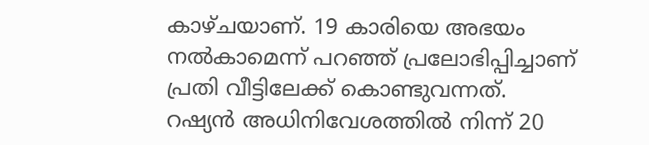കാഴ്ചയാണ്. 19 കാരിയെ അഭയം നല്‍കാമെന്ന് പറഞ്ഞ് പ്രലോഭിപ്പിച്ചാണ് പ്രതി വീട്ടിലേക്ക് കൊണ്ടുവന്നത്.
റഷ്യന്‍ അധിനിവേശത്തില്‍ നിന്ന് 20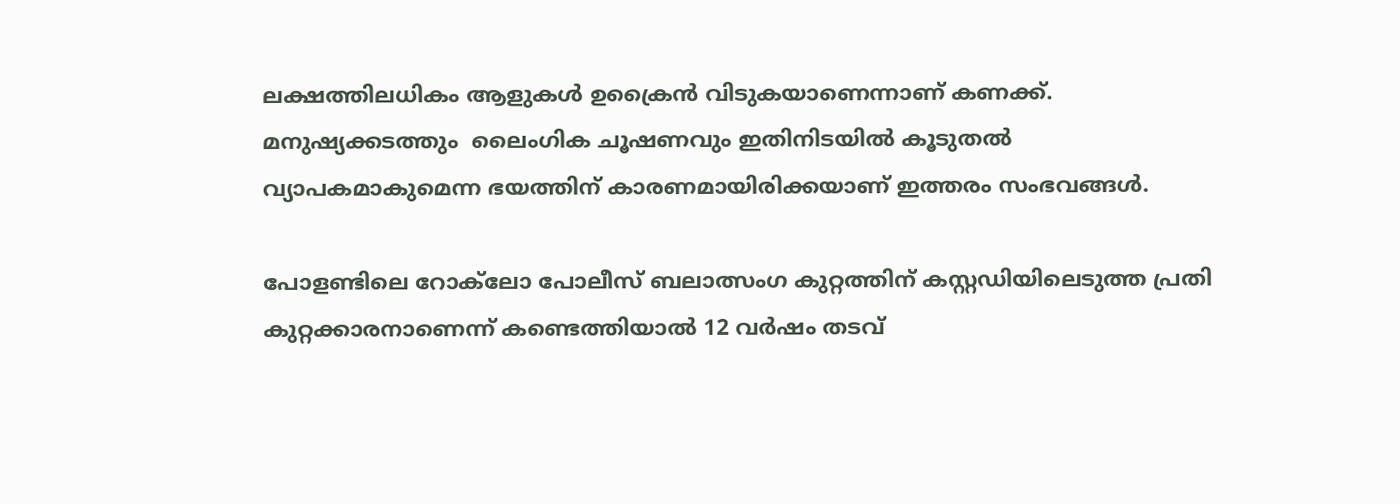ലക്ഷത്തിലധികം ആളുകള്‍ ഉക്രൈന്‍ വിടുകയാണെന്നാണ് കണക്ക്. മനുഷ്യക്കടത്തും  ലൈംഗിക ചൂഷണവും ഇതിനിടയില്‍ കൂടുതല്‍ വ്യാപകമാകുമെന്ന ഭയത്തിന് കാരണമായിരിക്കയാണ് ഇത്തരം സംഭവങ്ങള്‍.

പോളണ്ടിലെ റോക്‌ലോ പോലീസ് ബലാത്സംഗ കുറ്റത്തിന് കസ്റ്റഡിയിലെടുത്ത പ്രതി കുറ്റക്കാരനാണെന്ന് കണ്ടെത്തിയാല്‍ 12 വര്‍ഷം തടവ്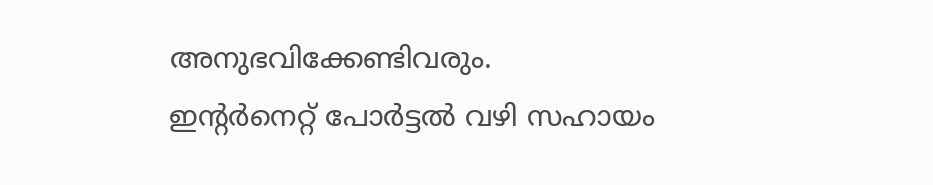അനുഭവിക്കേണ്ടിവരും.
ഇന്റര്‍നെറ്റ് പോര്‍ട്ടല്‍ വഴി സഹായം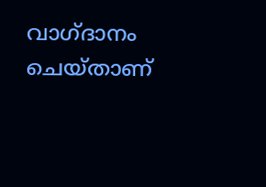വാഗ്ദാനം ചെയ്താണ്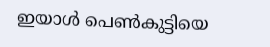ഇയാള്‍ പെണ്‍കുട്ടിയെ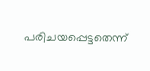പരിചയപ്പെട്ടതെന്ന്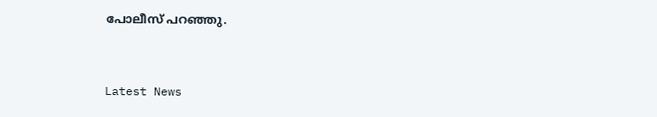പോലീസ് പറഞ്ഞു.



Latest News